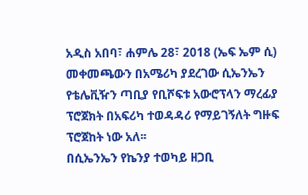አዲስ አበባ፣ ሐምሌ 28፣ 2018 (ኤፍ ኤም ሲ) መቀመጫውን በአሜሪካ ያደረገው ሲኤንኤን የቴሌቪዥን ጣቢያ የቢሾፍቱ አውሮፕላን ማረፊያ ፕሮጀክት በአፍሪካ ተወዳዳሪ የማይገኝለት ግዙፍ ፕሮጀከት ነው አለ፡፡
በሲኤንኤን የኬንያ ተወካይ ዘጋቢ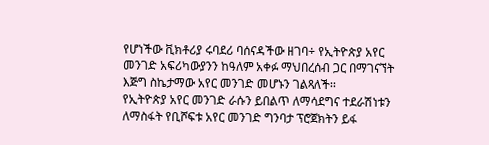የሆነችው ቪክቶሪያ ሩባደሪ ባሰናዳችው ዘገባ÷ የኢትዮጵያ አየር መንገድ አፍሪካውያንን ከዓለም አቀፉ ማህበረሰብ ጋር በማገናኘት እጅግ ስኬታማው አየር መንገድ መሆኑን ገልጻለች፡፡
የኢትዮጵያ አየር መንገድ ራሱን ይበልጥ ለማሳደግና ተደራሽነቱን ለማስፋት የቢሾፍቱ አየር መንገድ ግንባታ ፕሮጀክትን ይፋ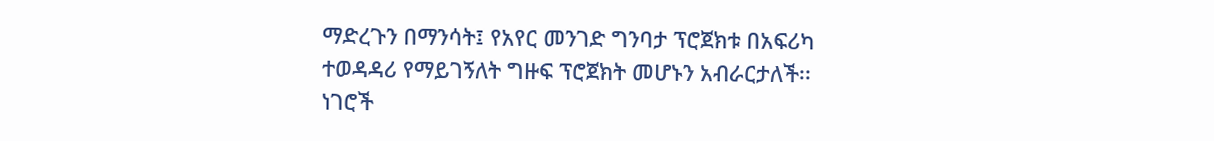ማድረጉን በማንሳት፤ የአየር መንገድ ግንባታ ፕሮጀክቱ በአፍሪካ ተወዳዳሪ የማይገኝለት ግዙፍ ፕሮጀክት መሆኑን አብራርታለች፡፡
ነገሮች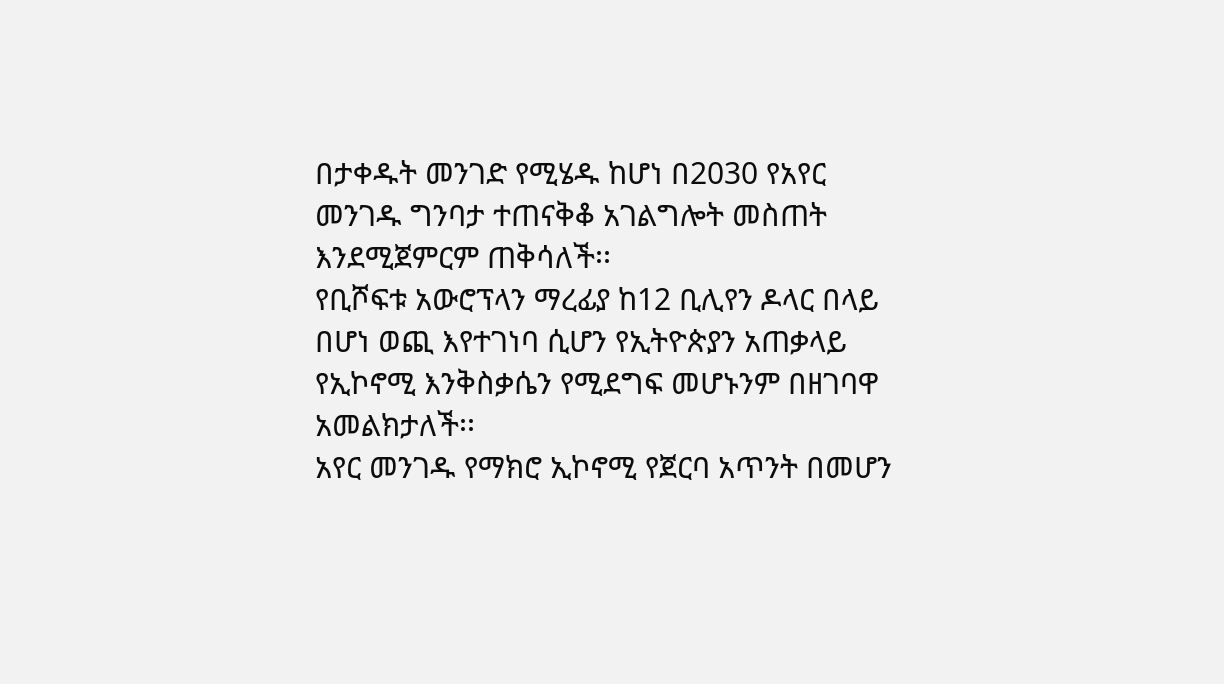በታቀዱት መንገድ የሚሄዱ ከሆነ በ2030 የአየር መንገዱ ግንባታ ተጠናቅቆ አገልግሎት መስጠት እንደሚጀምርም ጠቅሳለች፡፡
የቢሾፍቱ አውሮፕላን ማረፊያ ከ12 ቢሊየን ዶላር በላይ በሆነ ወጪ እየተገነባ ሲሆን የኢትዮጵያን አጠቃላይ የኢኮኖሚ እንቅስቃሴን የሚደግፍ መሆኑንም በዘገባዋ አመልክታለች፡፡
አየር መንገዱ የማክሮ ኢኮኖሚ የጀርባ አጥንት በመሆን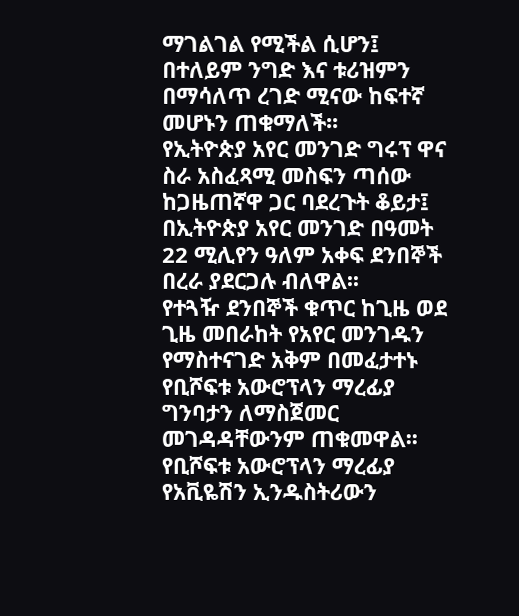ማገልገል የሚችል ሲሆን፤ በተለይም ንግድ እና ቱሪዝምን በማሳለጥ ረገድ ሚናው ከፍተኛ መሆኑን ጠቁማለች፡፡
የኢትዮጵያ አየር መንገድ ግሩፕ ዋና ስራ አስፈጻሚ መስፍን ጣሰው ከጋዜጠኛዋ ጋር ባደረጉት ቆይታ፤ በኢትዮጵያ አየር መንገድ በዓመት 22 ሚሊየን ዓለም አቀፍ ደንበኞች በረራ ያደርጋሉ ብለዋል፡፡
የተጓዥ ደንበኞች ቁጥር ከጊዜ ወደ ጊዜ መበራከት የአየር መንገዱን የማስተናገድ አቅም በመፈታተኑ የቢሾፍቱ አውሮፕላን ማረፊያ ግንባታን ለማስጀመር መገዳዳቸውንም ጠቁመዋል፡፡
የቢሾፍቱ አውሮፕላን ማረፊያ የአቪዬሽን ኢንዱስትሪውን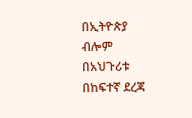በኢትዮጵያ ብሎም በአህጉሪቱ በከፍተኛ ደረጃ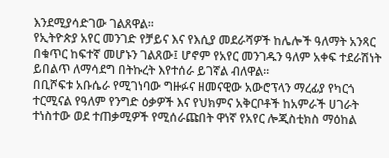እንደሚያሳድገው ገልጸዋል፡፡
የኢትዮጵያ አየር መንገድ የቻይና እና የእሲያ መደራሻዎች ከሌሎች ዓለማት አንጻር በቁጥር ከፍተኛ መሆኑን ገልጸው፤ ሆኖም የአየር መንገዱን ዓለም አቀፍ ተደራሽነት ይበልጥ ለማሳደግ በትኩረት እየተሰራ ይገኛል ብለዋል፡፡
በቢሾፍቱ አቡሴራ የሚገነባው ግዙፉና ዘመናዊው አውሮፕላን ማረፊያ የካርጎ ተርሚናል የዓለም የንግድ ዕቃዎች እና የህክምና አቅርቦቶች ከአምራች ሀገራት ተነስተው ወደ ተጠቃሚዎች የሚሰራጩበት ዋነኛ የአየር ሎጂስቲክስ ማዕከል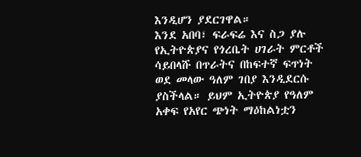እንዲሆን ያደርገዋል።
እንደ አበባ፣ ፍራፍሬ እና ስጋ ያሉ የኢትዮጵያና የጎረቤት ሀገራት ምርቶች ሳይበላሹ በጥራትና በከፍተኛ ፍጥነት ወደ መላው ዓለም ገበያ እንዲደርሱ ያስችላል። ይህም ኢትዮጵያ የዓለም አቀፍ የአየር ጭነት ማዕከልነቷን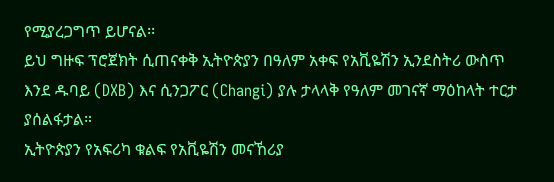የሚያረጋግጥ ይሆናል፡፡
ይህ ግዙፍ ፕሮጀክት ሲጠናቀቅ ኢትዮጵያን በዓለም አቀፍ የአቪዬሽን ኢንደስትሪ ውስጥ እንደ ዱባይ (DXB) እና ሲንጋፖር (Changi) ያሉ ታላላቅ የዓለም መገናኛ ማዕከላት ተርታ ያሰልፋታል።
ኢትዮጵያን የአፍሪካ ቁልፍ የአቪዬሽን መናኸሪያ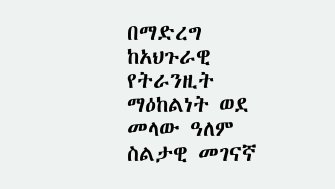በማድረግ ከአህጉራዊ የትራንዚት ማዕከልነት ወደ መላው ዓለም ስልታዊ መገናኛ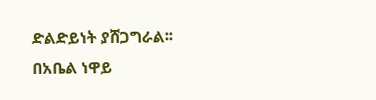ድልድይነት ያሸጋግራል፡፡
በአቤል ነዋይ